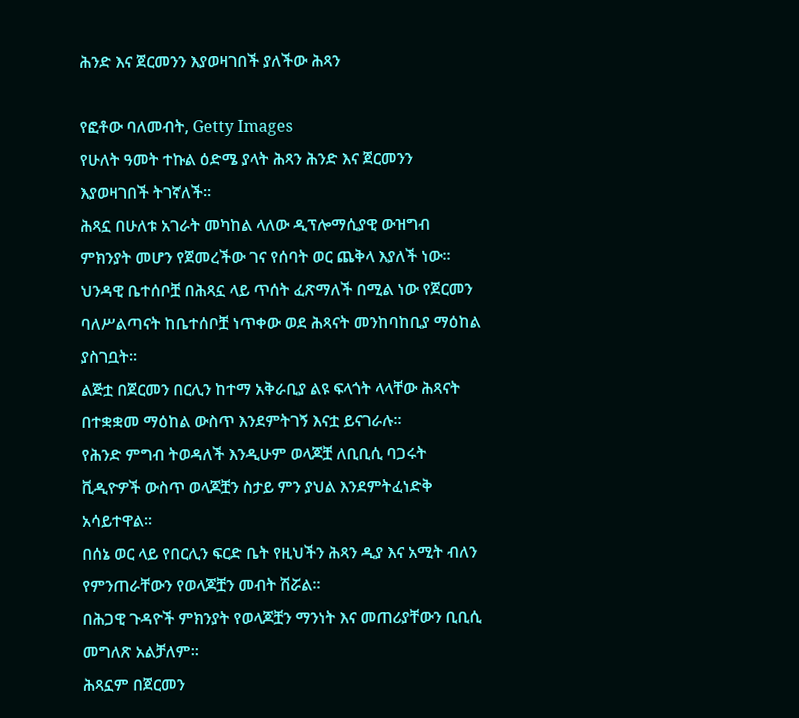ሕንድ እና ጀርመንን እያወዛገበች ያለችው ሕጻን

የፎቶው ባለመብት, Getty Images
የሁለት ዓመት ተኩል ዕድሜ ያላት ሕጻን ሕንድ እና ጀርመንን እያወዛገበች ትገኛለች።
ሕጻኗ በሁለቱ አገራት መካከል ላለው ዲፕሎማሲያዊ ውዝግብ ምክንያት መሆን የጀመረችው ገና የሰባት ወር ጨቅላ እያለች ነው።
ህንዳዊ ቤተሰቦቿ በሕጻኗ ላይ ጥሰት ፈጽማለች በሚል ነው የጀርመን ባለሥልጣናት ከቤተሰቦቿ ነጥቀው ወደ ሕጻናት መንከባከቢያ ማዕከል ያስገቧት።
ልጅቷ በጀርመን በርሊን ከተማ አቅራቢያ ልዩ ፍላጎት ላላቸው ሕጻናት በተቋቋመ ማዕከል ውስጥ እንደምትገኝ እናቷ ይናገራሉ።
የሕንድ ምግብ ትወዳለች እንዲሁም ወላጆቿ ለቢቢሲ ባጋሩት ቪዲዮዎች ውስጥ ወላጆቿን ስታይ ምን ያህል እንደምትፈነድቅ አሳይተዋል።
በሰኔ ወር ላይ የበርሊን ፍርድ ቤት የዚህችን ሕጻን ዲያ እና አሚት ብለን የምንጠራቸውን የወላጆቿን መብት ሽሯል።
በሕጋዊ ጉዳዮች ምክንያት የወላጆቿን ማንነት እና መጠሪያቸውን ቢቢሲ መግለጽ አልቻለም።
ሕጻኗም በጀርመን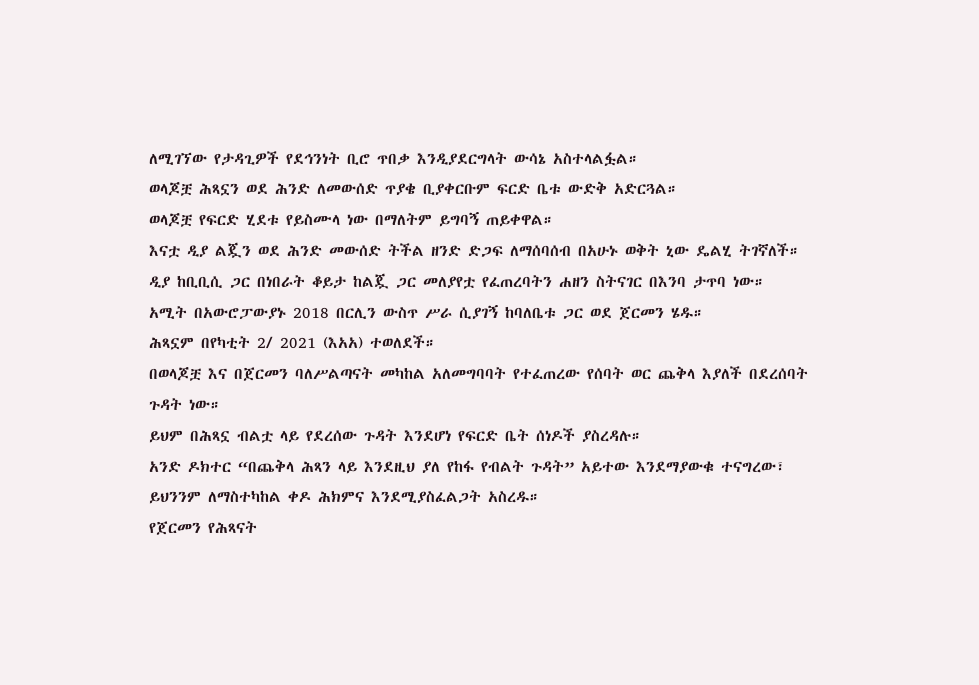ለሚገኘው የታዳጊዎች የደኅንነት ቢሮ ጥበቃ እንዲያደርግላት ውሳኔ አስተላልፏል።
ወላጆቿ ሕጻኗን ወደ ሕንድ ለመውሰድ ጥያቄ ቢያቀርቡም ፍርድ ቤቱ ውድቅ አድርጓል።
ወላጆቿ የፍርድ ሂደቱ የይስሙላ ነው በማለትም ይግባኝ ጠይቀዋል።
እናቷ ዲያ ልጇን ወደ ሕንድ መውሰድ ትችል ዘንድ ድጋፍ ለማሰባሰብ በአሁኑ ወቅት ኒው ዴልሂ ትገኛለች።
ዲያ ከቢቢሲ ጋር በነበራት ቆይታ ከልጇ ጋር መለያየቷ የፈጠረባትን ሐዘን ስትናገር በእንባ ታጥባ ነው።
አሚት በአውሮፓውያኑ 2018 በርሊን ውስጥ ሥራ ሲያገኝ ከባለቤቱ ጋር ወደ ጀርመን ሄዱ።
ሕጻኗም በየካቲት 2/ 2021 (እአአ) ተወለደች።
በወላጆቿ እና በጀርመን ባለሥልጣናት መካከል አለመግባባት የተፈጠረው የሰባት ወር ጨቅላ እያለች በደረሰባት ጉዳት ነው።
ይህም በሕጻኗ ብልቷ ላይ የደረሰው ጉዳት እንደሆነ የፍርድ ቤት ሰነዶች ያስረዳሉ።
አንድ ዶክተር “በጨቅላ ሕጻን ላይ እንደዚህ ያለ የከፋ የብልት ጉዳት” አይተው እንደማያውቁ ተናግረው፣ ይህንንም ለማስተካከል ቀዶ ሕክምና እንደሚያስፈልጋት አስረዱ።
የጀርመን የሕጻናት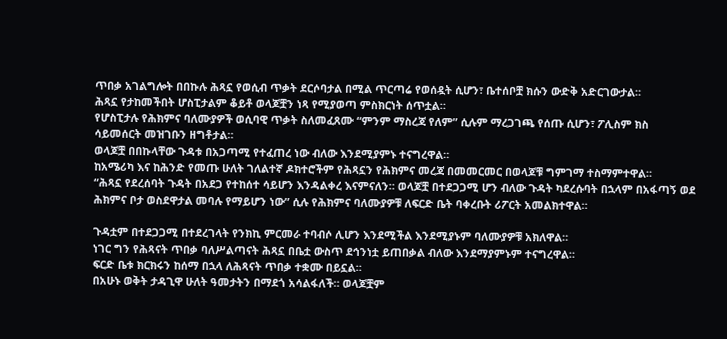ጥበቃ አገልግሎት በበኩሉ ሕጻኗ የወሲብ ጥቃት ደርሶባታል በሚል ጥርጣሬ የወሰዷት ሲሆን፣ ቤተሰቦቿ ክሱን ውድቅ አድርገውታል።
ሕጻኗ የታከመችበት ሆስፒታልም ቆይቶ ወላጆቿን ነጻ የሚያወጣ ምስክርነት ሰጥቷል።
የሆስፒታሉ የሕክምና ባለሙያዎች ወሲባዊ ጥቃት ስለመፈጸሙ “ምንም ማስረጃ የለም” ሲሉም ማረጋገጫ የሰጡ ሲሆን፣ ፖሊስም ክስ ሳይመሰርት መዝገቡን ዘግቶታል።
ወላጆቿ በበኩላቸው ጉዳቱ በአጋጣሚ የተፈጠረ ነው ብለው እንደሚያምኑ ተናግረዋል።
ከአሜሪካ እና ከሕንድ የመጡ ሁለት ገለልተኛ ዶክተሮችም የሕጻኗን የሕክምና መረጃ በመመርመር በወላጆቹ ግምገማ ተስማምተዋል።
“ሕጻኗ የደረሰባት ጉዳት በአደጋ የተከሰተ ሳይሆን እንዳልቀረ እናምናለን። ወላጆቿ በተደጋጋሚ ሆን ብለው ጉዳት ካደረሱባት በኋላም በአፋጣኝ ወደ ሕክምና ቦታ ወስደዋታል መባሉ የማይሆን ነው” ሲሉ የሕክምና ባለሙያዎቹ ለፍርድ ቤት ባቀረቡት ሪፖርት አመልክተዋል።

ጉዳቷም በተደጋጋሚ በተደረገላት የንክኪ ምርመራ ተባብሶ ሊሆን እንደሚችል እንደሚያኑም ባለሙያዎቹ አክለዋል።
ነገር ግን የሕጻናት ጥበቃ ባለሥልጣናት ሕጻኗ በቤቷ ውስጥ ደኅንነቷ ይጠበቃል ብለው እንደማያምኑም ተናግረዋል።
ፍርድ ቤቱ ክርክሩን ከሰማ በኋላ ለሕጻናት ጥበቃ ተቋሙ በይኗል።
በአሁኑ ወቅት ታዳጊዋ ሁለት ዓመታትን በማደጎ አሳልፋለች። ወላጆቿም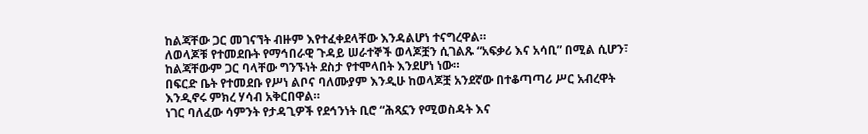ከልጃቸው ጋር መገናኘት ብዙም እየተፈቀደላቸው እንዳልሆነ ተናግረዋል።
ለወላጆቹ የተመደቡት የማኅበራዊ ጉዳይ ሠራተኞች ወላጆቿን ሲገልጹ “አፍቃሪ እና አሳቢ” በሚል ሲሆን፣ ከልጃቸውም ጋር ባላቸው ግንኙነት ደስታ የተሞላበት እንደሆነ ነው።
በፍርድ ቤት የተመደቡ የሥነ ልቦና ባለሙያም እንዲሁ ከወላጆቿ አንደኛው በተቆጣጣሪ ሥር አብረዋት እንዲኖሩ ምክረ ሃሳብ አቅርበዋል።
ነገር ባለፈው ሳምንት የታዳጊዎች የደኅንነት ቢሮ “ሕጻኗን የሚወስዳት እና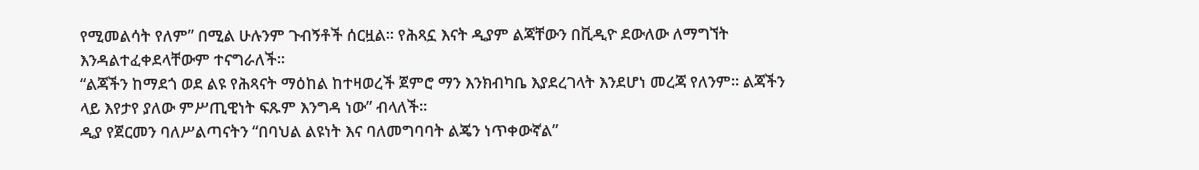የሚመልሳት የለም” በሚል ሁሉንም ጉብኝቶች ሰርዟል። የሕጻኗ እናት ዲያም ልጃቸውን በቪዲዮ ደውለው ለማግኘት እንዳልተፈቀደላቸውም ተናግራለች።
“ልጃችን ከማደጎ ወደ ልዩ የሕጻናት ማዕከል ከተዛወረች ጀምሮ ማን እንክብካቤ እያደረገላት እንደሆነ መረጃ የለንም። ልጃችን ላይ እየታየ ያለው ምሥጢዊነት ፍጹም እንግዳ ነው” ብላለች።
ዲያ የጀርመን ባለሥልጣናትን “በባህል ልዩነት እና ባለመግባባት ልጄን ነጥቀውኛል”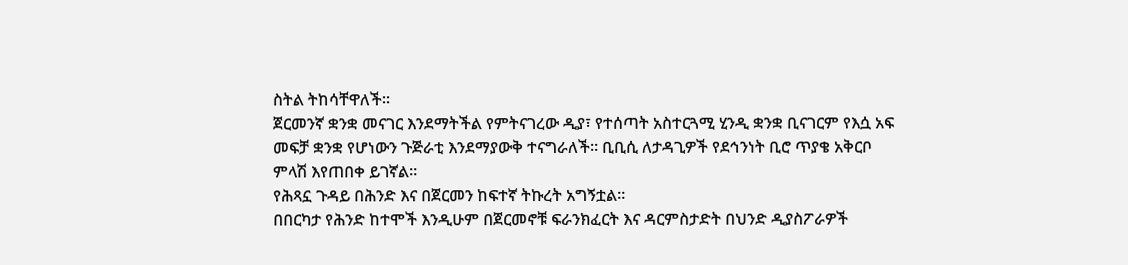ስትል ትከሳቸዋለች።
ጀርመንኛ ቋንቋ መናገር እንደማትችል የምትናገረው ዲያ፣ የተሰጣት አስተርጓሚ ሂንዲ ቋንቋ ቢናገርም የእሷ አፍ መፍቻ ቋንቋ የሆነውን ጉጅራቲ እንደማያውቅ ተናግራለች። ቢቢሲ ለታዳጊዎች የደኅንነት ቢሮ ጥያቄ አቅርቦ ምላሽ እየጠበቀ ይገኛል።
የሕጻኗ ጉዳይ በሕንድ እና በጀርመን ከፍተኛ ትኩረት አግኝቷል።
በበርካታ የሕንድ ከተሞች እንዲሁም በጀርመኖቹ ፍራንክፈርት እና ዳርምስታድት በህንድ ዲያስፖራዎች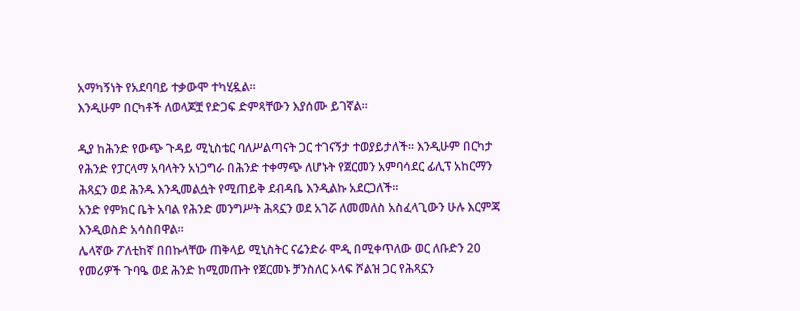አማካኝነት የአደባባይ ተቃውሞ ተካሂዷል።
እንዲሁም በርካቶች ለወላጆቿ የድጋፍ ድምጻቸውን እያሰሙ ይገኛል።

ዲያ ከሕንድ የውጭ ጉዳይ ሚኒስቴር ባለሥልጣናት ጋር ተገናኝታ ተወያይታለች። እንዲሁም በርካታ የሕንድ የፓርላማ አባላትን አነጋግራ በሕንድ ተቀማጭ ለሆኑት የጀርመን አምባሳደር ፊሊፕ አከርማን ሕጻኗን ወደ ሕንዱ እንዲመልሷት የሚጠይቅ ደብዳቤ እንዲልኩ አደርጋለች።
አንድ የምክር ቤት አባል የሕንድ መንግሥት ሕጻኗን ወደ አገሯ ለመመለስ አስፈላጊውን ሁሉ እርምጃ እንዲወስድ አሳስበዋል።
ሌላኛው ፖለቲከኛ በበኩላቸው ጠቅላይ ሚኒስትር ናሬንድራ ሞዲ በሚቀጥለው ወር ለቡድን 20 የመሪዎች ጉባዔ ወደ ሕንድ ከሚመጡት የጀርመኑ ቻንስለር ኦላፍ ሾልዝ ጋር የሕጻኗን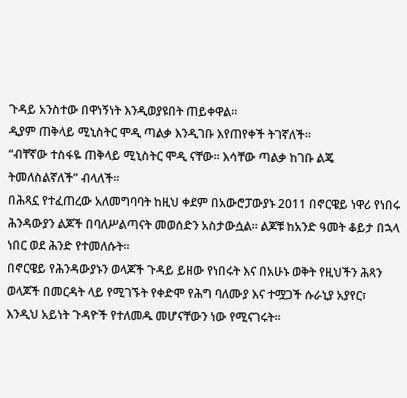ጉዳይ አንስተው በዋነኝነት እንዲወያዩበት ጠይቀዋል።
ዲያም ጠቅላይ ሚኒስትር ሞዲ ጣልቃ እንዲገቡ እየጠየቀች ትገኛለች።
“ብቸኛው ተስፋዬ ጠቅላይ ሚኒስትር ሞዲ ናቸው። እሳቸው ጣልቃ ከገቡ ልጄ ትመለስልኛለች” ብላለች።
በሕጻኗ የተፈጠረው አለመግባባት ከዚህ ቀደም በአውሮፓውያኑ 2011 በኖርዌይ ነዋሪ የነበሩ ሕንዳውያን ልጆች በባለሥልጣናት መወሰድን አስታውሷል። ልጆቹ ከአንድ ዓመት ቆይታ በኋላ ነበር ወደ ሕንድ የተመለሱት።
በኖርዌይ የሕንዳውያኑን ወላጆች ጉዳይ ይዘው የነበሩት እና በአሁኑ ወቅት የዚህችን ሕጻን ወላጆች በመርዳት ላይ የሚገኙት የቀድሞ የሕግ ባለሙያ እና ተሟጋች ሱራኒያ አያየር፣ እንዲህ አይነት ጉዳዮች የተለመዱ መሆናቸውን ነው የሚናገሩት።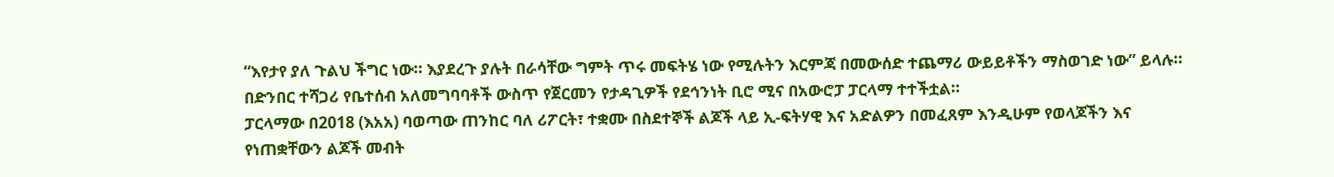“እየታየ ያለ ጉልህ ችግር ነው። እያደረጉ ያሉት በራሳቸው ግምት ጥሩ መፍትሄ ነው የሚሉትን እርምጃ በመውሰድ ተጨማሪ ውይይቶችን ማስወገድ ነው” ይላሉ።
በድንበር ተሻጋሪ የቤተሰብ አለመግባባቶች ውስጥ የጀርመን የታዳጊዎች የደኅንነት ቢሮ ሚና በአውሮፓ ፓርላማ ተተችቷል።
ፓርላማው በ2018 (እአአ) ባወጣው ጠንከር ባለ ሪፖርት፣ ተቋሙ በስደተኞች ልጆች ላይ ኢ-ፍትሃዊ እና አድልዎን በመፈጸም እንዲሁም የወላጆችን እና የነጠቋቸውን ልጆች መብት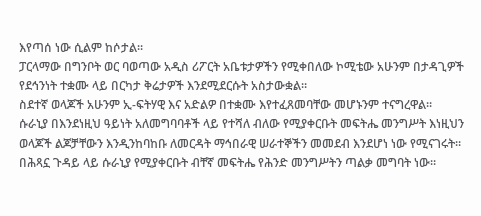እየጣሰ ነው ሲልም ከሶታል።
ፓርላማው በግንቦት ወር ባወጣው አዲስ ሪፖርት አቤቱታዎችን የሚቀበለው ኮሚቴው አሁንም በታዳጊዎች የደኅንነት ተቋሙ ላይ በርካታ ቅሬታዎች እንደሚደርሱት አስታውቋል።
ስደተኛ ወላጆች አሁንም ኢ-ፍትሃዊ እና አድልዎ በተቋሙ እየተፈጸመባቸው መሆኑንም ተናግረዋል።
ሱራኒያ በእንደነዚህ ዓይነት አለመግባባቶች ላይ የተሻለ ብለው የሚያቀርቡት መፍትሔ መንግሥት እነዚህን ወላጆች ልጆቻቸውን እንዲንከባከቡ ለመርዳት ማኅበራዊ ሠራተኞችን መመደብ እንደሆነ ነው የሚናገሩት።
በሕጻኗ ጉዳይ ላይ ሱራኒያ የሚያቀርቡት ብቸኛ መፍትሔ የሕንድ መንግሥትን ጣልቃ መግባት ነው።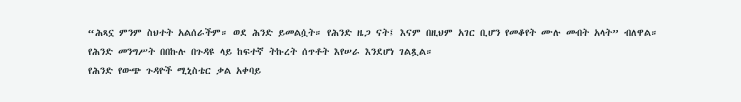“ሕጻኗ ምንም ስህተት አልሰራችም። ወደ ሕንድ ይመልሷት። የሕንድ ዜጋ ናት፤ እናም በዚህም አገር ቢሆን የመቆየት ሙሉ መብት አላት” ብለዋል።
የሕንድ መንግሥት በበኩሉ በጉዳዩ ላይ ከፍተኛ ትኩረት ሰጥቶት እየሠራ እንደሆነ ገልጿል።
የሕንድ የውጭ ጉዳዮች ሚኒስቴር ቃል አቀባይ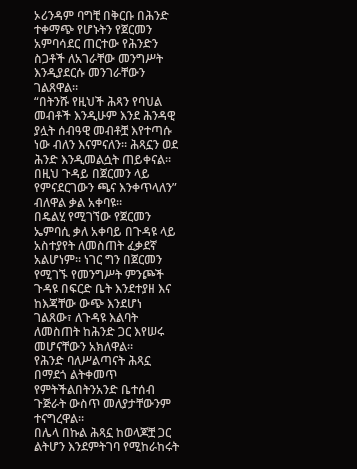ኦሪንዳም ባግቺ በቅርቡ በሕንድ ተቀማጭ የሆኑትን የጀርመን አምባሳደር ጠርተው የሕንድን ስጋቶች ለአገራቸው መንግሥት እንዲያደርሱ መንገራቸውን ገልጸዋል።
“በትንሹ የዚህች ሕጻን የባህል መብቶች እንዲሁም እንደ ሕንዳዊ ያሏት ሰብዓዊ መብቶቿ እየተጣሱ ነው ብለን እናምናለን። ሕጻኗን ወደ ሕንድ እንዲመልሷት ጠይቀናል። በዚህ ጉዳይ በጀርመን ላይ የምናደርገውን ጫና እንቀጥላለን” ብለዋል ቃል አቀባዩ።
በዴልሂ የሚገኘው የጀርመን ኤምባሲ ቃለ አቀባይ በጉዳዩ ላይ አስተያየት ለመስጠት ፈቃደኛ አልሆነም። ነገር ግን በጀርመን የሚገኙ የመንግሥት ምንጮች ጉዳዩ በፍርድ ቤት እንደተያዘ እና ከእጃቸው ውጭ እንደሆነ ገልጸው፣ ለጉዳዩ እልባት ለመስጠት ከሕንድ ጋር እየሠሩ መሆናቸውን አክለዋል።
የሕንድ ባለሥልጣናት ሕጻኗ በማደጎ ልትቀመጥ የምትችልበትንአንድ ቤተሰብ ጉጅራት ውስጥ መለያታቸውንም ተናግረዋል።
በሌላ በኩል ሕጻኗ ከወላጆቿ ጋር ልትሆን እንደምትገባ የሚከራከሩት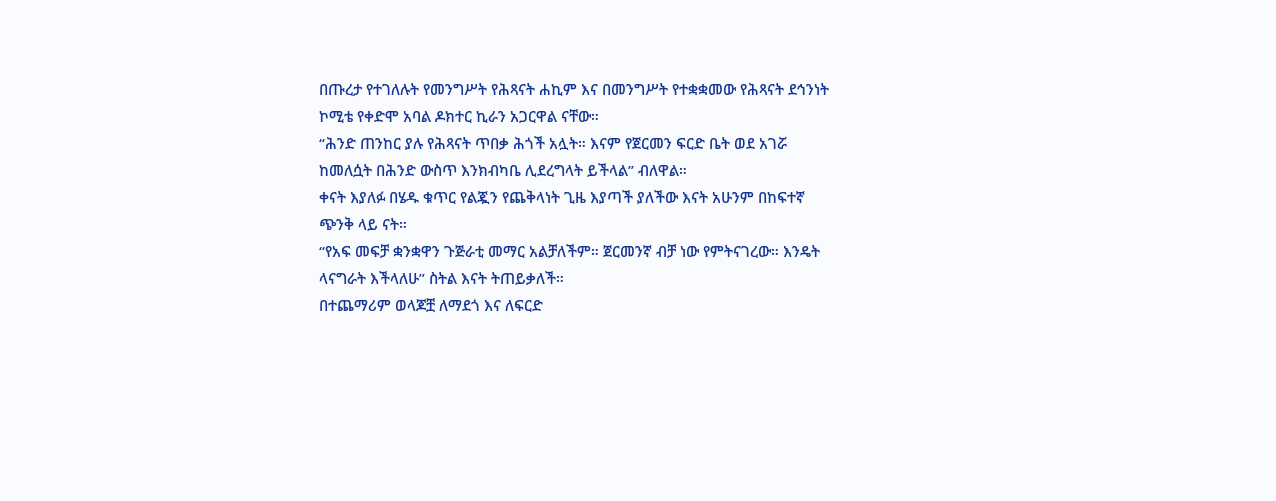በጡረታ የተገለሉት የመንግሥት የሕጻናት ሐኪም እና በመንግሥት የተቋቋመው የሕጻናት ደኅንነት ኮሚቴ የቀድሞ አባል ዶክተር ኪራን አጋርዋል ናቸው።
“ሕንድ ጠንከር ያሉ የሕጻናት ጥበቃ ሕጎች አሏት። እናም የጀርመን ፍርድ ቤት ወደ አገሯ ከመለሷት በሕንድ ውስጥ እንክብካቤ ሊደረግላት ይችላል” ብለዋል።
ቀናት እያለፉ በሄዱ ቁጥር የልጇን የጨቅላነት ጊዜ እያጣች ያለችው እናት አሁንም በከፍተኛ ጭንቅ ላይ ናት።
“የአፍ መፍቻ ቋንቋዋን ጉጅራቲ መማር አልቻለችም። ጀርመንኛ ብቻ ነው የምትናገረው። እንዴት ላናግራት እችላለሁ” ስትል እናት ትጠይቃለች።
በተጨማሪም ወላጆቿ ለማደጎ እና ለፍርድ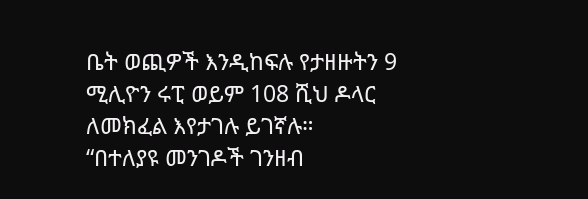ቤት ወጪዎች እንዲከፍሉ የታዘዙትን 9 ሚሊዮን ሩፒ ወይም 108 ሺህ ዶላር ለመክፈል እየታገሉ ይገኛሉ።
“በተለያዩ መንገዶች ገንዘብ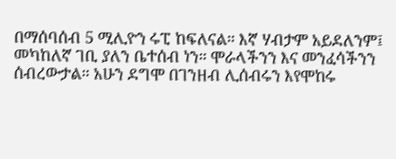በማሰባሰብ 5 ሚሊዮን ሩፒ ከፍለናል። እኛ ሃብታም አይደለንም፤ መካከለኛ ገቢ ያለን ቤተሰብ ነን። ሞራላችንን እና መንፈሳችንን ሰብረውታል። አሁን ደግሞ በገንዘብ ሊሰብሩን እየሞከሩ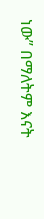ነው” በማለትም እናት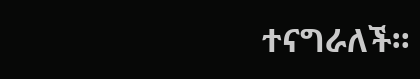ተናግራለች።